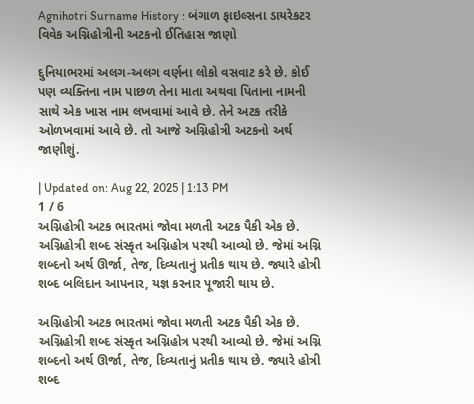Agnihotri Surname History : બંગાળ ફાઇલ્સના ડાયરેકટર વિવેક અગ્નિહોત્રીની અટકનો ઈતિહાસ જાણો

દુનિયાભરમાં અલગ-અલગ વર્ણના લોકો વસવાટ કરે છે. કોઈ પણ વ્યક્તિના નામ પાછળ તેના માતા અથવા પિતાના નામની સાથે એક ખાસ નામ લખવામાં આવે છે. તેને અટક તરીકે ઓળખવામાં આવે છે. તો આજે અગ્નિહોત્રી અટકનો અર્થ જાણીશું.

| Updated on: Aug 22, 2025 | 1:13 PM
1 / 6
અગ્નિહોત્રી અટક ભારતમાં જોવા મળતી અટક પૈકી એક છે. અગ્નિહોત્રી શબ્દ સંસ્કૃત અગ્નિહોત્ર પરથી આવ્યો છે. જેમાં અગ્નિ શબ્દનો અર્થ ઊર્જા, તેજ, દિવ્યતાનું પ્રતીક થાય છે. જ્યારે હોત્રી શબ્દ બલિદાન આપનાર, યજ્ઞ કરનાર પૂજારી થાય છે.

અગ્નિહોત્રી અટક ભારતમાં જોવા મળતી અટક પૈકી એક છે. અગ્નિહોત્રી શબ્દ સંસ્કૃત અગ્નિહોત્ર પરથી આવ્યો છે. જેમાં અગ્નિ શબ્દનો અર્થ ઊર્જા, તેજ, દિવ્યતાનું પ્રતીક થાય છે. જ્યારે હોત્રી શબ્દ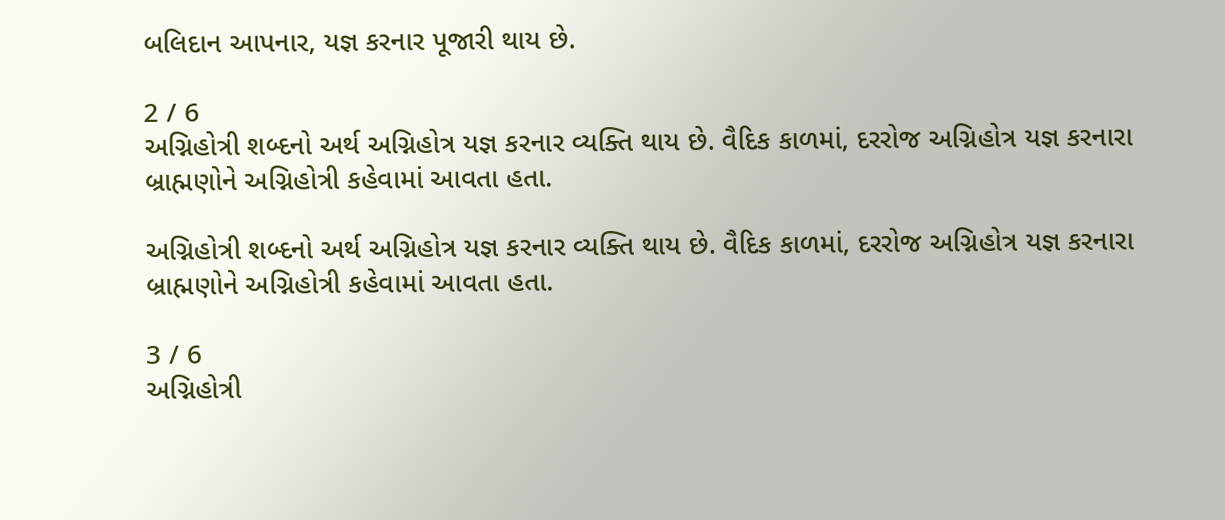બલિદાન આપનાર, યજ્ઞ કરનાર પૂજારી થાય છે.

2 / 6
અગ્નિહોત્રી શબ્દનો અર્થ અગ્નિહોત્ર યજ્ઞ કરનાર વ્યક્તિ થાય છે. વૈદિક કાળમાં, દરરોજ અગ્નિહોત્ર યજ્ઞ કરનારા બ્રાહ્મણોને અગ્નિહોત્રી કહેવામાં આવતા હતા.

અગ્નિહોત્રી શબ્દનો અર્થ અગ્નિહોત્ર યજ્ઞ કરનાર વ્યક્તિ થાય છે. વૈદિક કાળમાં, દરરોજ અગ્નિહોત્ર યજ્ઞ કરનારા બ્રાહ્મણોને અગ્નિહોત્રી કહેવામાં આવતા હતા.

3 / 6
અગ્નિહોત્રી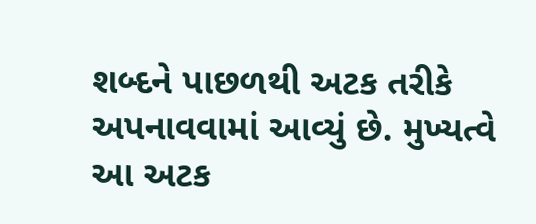શબ્દને પાછળથી અટક તરીકે અપનાવવામાં આવ્યું છે. મુખ્યત્વે આ અટક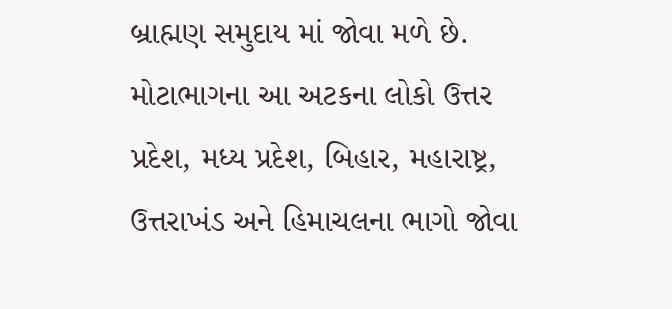બ્રાહ્મણ સમુદાય માં જોવા મળે છે. મોટાભાગના આ અટકના લોકો ઉત્તર પ્રદેશ, મધ્ય પ્રદેશ, બિહાર, મહારાષ્ટ્ર, ઉત્તરાખંડ અને હિમાચલના ભાગો જોવા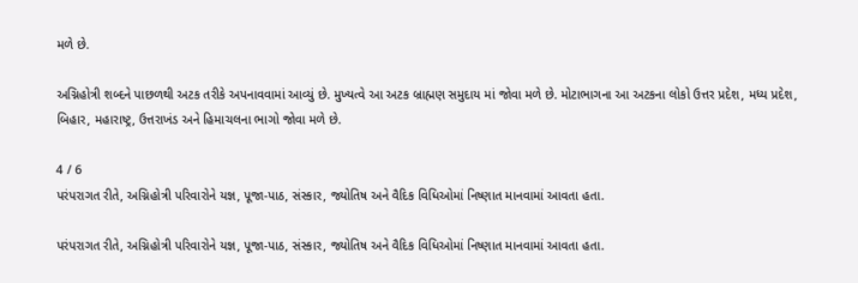મળે છે.

અગ્નિહોત્રી શબ્દને પાછળથી અટક તરીકે અપનાવવામાં આવ્યું છે. મુખ્યત્વે આ અટક બ્રાહ્મણ સમુદાય માં જોવા મળે છે. મોટાભાગના આ અટકના લોકો ઉત્તર પ્રદેશ, મધ્ય પ્રદેશ, બિહાર, મહારાષ્ટ્ર, ઉત્તરાખંડ અને હિમાચલના ભાગો જોવા મળે છે.

4 / 6
પરંપરાગત રીતે, અગ્નિહોત્રી પરિવારોને યજ્ઞ, પૂજા-પાઠ, સંસ્કાર, જ્યોતિષ અને વૈદિક વિધિઓમાં નિષ્ણાત માનવામાં આવતા હતા.

પરંપરાગત રીતે, અગ્નિહોત્રી પરિવારોને યજ્ઞ, પૂજા-પાઠ, સંસ્કાર, જ્યોતિષ અને વૈદિક વિધિઓમાં નિષ્ણાત માનવામાં આવતા હતા.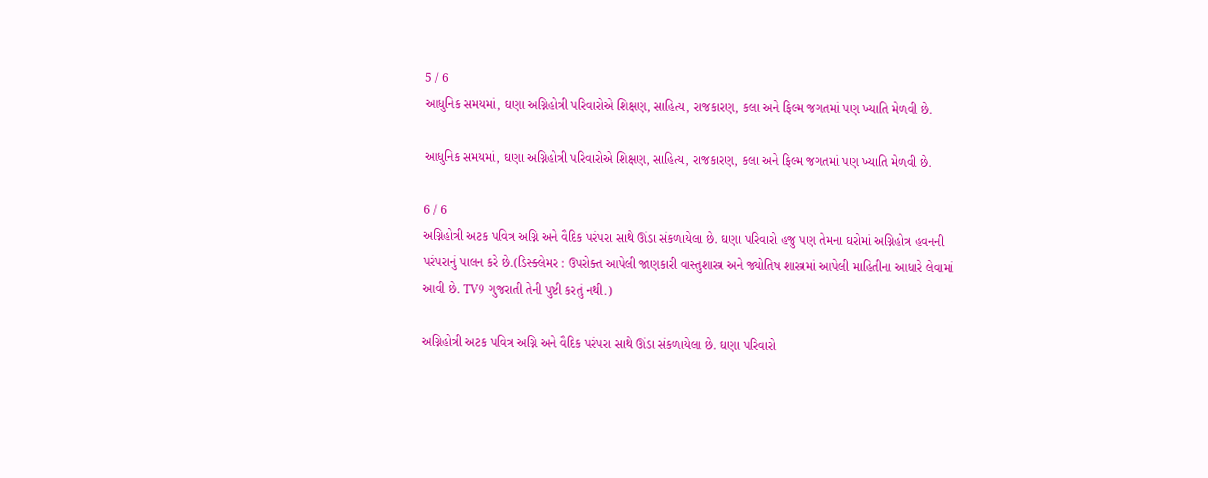5 / 6
આધુનિક સમયમાં, ઘણા અગ્નિહોત્રી પરિવારોએ શિક્ષણ, સાહિત્ય, રાજકારણ, કલા અને ફિલ્મ જગતમાં પણ ખ્યાતિ મેળવી છે.

આધુનિક સમયમાં, ઘણા અગ્નિહોત્રી પરિવારોએ શિક્ષણ, સાહિત્ય, રાજકારણ, કલા અને ફિલ્મ જગતમાં પણ ખ્યાતિ મેળવી છે.

6 / 6
અગ્નિહોત્રી અટક પવિત્ર અગ્નિ અને વૈદિક પરંપરા સાથે ઊંડા સંકળાયેલા છે. ઘણા પરિવારો હજુ પણ તેમના ઘરોમાં અગ્નિહોત્ર હવનની પરંપરાનું પાલન કરે છે.(ડિસ્ક્લેમર : ઉપરોક્ત આપેલી જાણકારી વાસ્તુશાસ્ત્ર અને જ્યોતિષ શાસ્ત્રમાં આપેલી માહિતીના આધારે લેવામાં આવી છે. TV9 ગુજરાતી તેની પુષ્ટી કરતું નથી.)

અગ્નિહોત્રી અટક પવિત્ર અગ્નિ અને વૈદિક પરંપરા સાથે ઊંડા સંકળાયેલા છે. ઘણા પરિવારો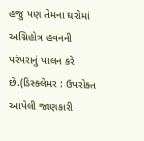હજુ પણ તેમના ઘરોમાં અગ્નિહોત્ર હવનની પરંપરાનું પાલન કરે છે.(ડિસ્ક્લેમર : ઉપરોક્ત આપેલી જાણકારી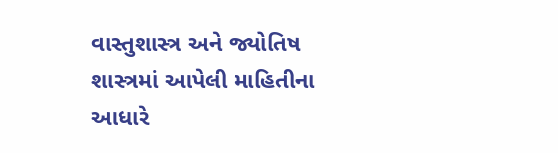વાસ્તુશાસ્ત્ર અને જ્યોતિષ શાસ્ત્રમાં આપેલી માહિતીના આધારે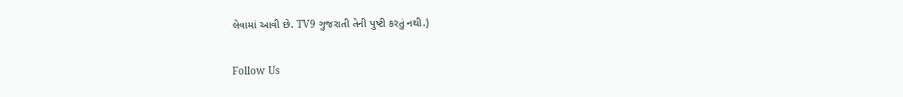લેવામાં આવી છે. TV9 ગુજરાતી તેની પુષ્ટી કરતું નથી.)

Follow Us